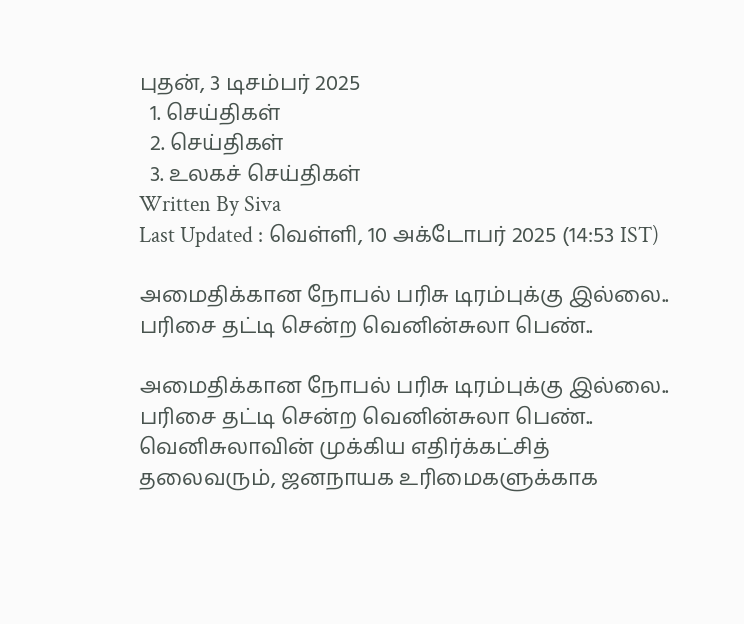புதன், 3 டிசம்பர் 2025
  1. செய்திகள்
  2. செய்திகள்
  3. உலகச் செய்திகள்
Written By Siva
Last Updated : வெள்ளி, 10 அக்டோபர் 2025 (14:53 IST)

அமைதிக்கான நோபல் பரிசு டிரம்புக்கு இல்லை.. பரிசை தட்டி சென்ற வெனின்சுலா பெண்..

அமைதிக்கான நோபல் பரிசு டிரம்புக்கு இல்லை.. பரிசை தட்டி சென்ற வெனின்சுலா பெண்..
வெனிசுலாவின் முக்கிய எதிர்க்கட்சித் தலைவரும், ஜனநாயக உரிமைகளுக்காக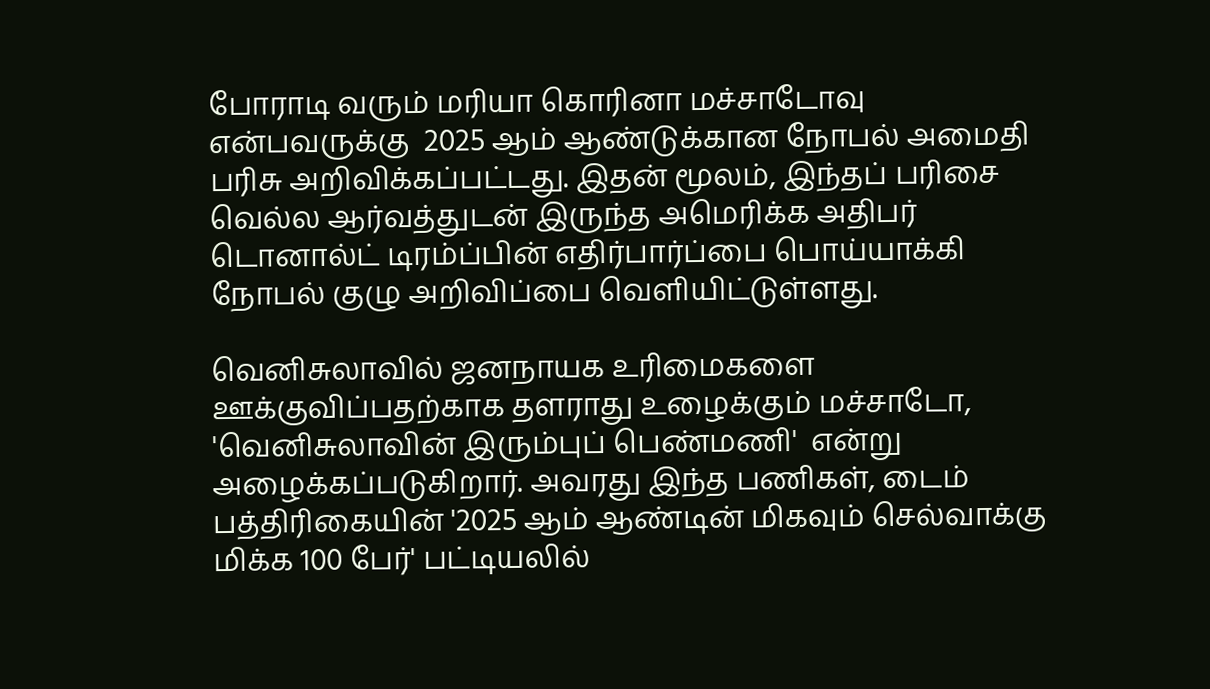போராடி வரும் மரியா கொரினா மச்சாடோவு என்பவருக்கு  2025 ஆம் ஆண்டுக்கான நோபல் அமைதி பரிசு அறிவிக்கப்பட்டது. இதன் மூலம், இந்தப் பரிசை வெல்ல ஆர்வத்துடன் இருந்த அமெரிக்க அதிபர் டொனால்ட் டிரம்ப்பின் எதிர்பார்ப்பை பொய்யாக்கி நோபல் குழு அறிவிப்பை வெளியிட்டுள்ளது.

வெனிசுலாவில் ஜனநாயக உரிமைகளை ஊக்குவிப்பதற்காக தளராது உழைக்கும் மச்சாடோ, 'வெனிசுலாவின் இரும்புப் பெண்மணி'  என்று அழைக்கப்படுகிறார். அவரது இந்த பணிகள், டைம் பத்திரிகையின் '2025 ஆம் ஆண்டின் மிகவும் செல்வாக்கு மிக்க 100 பேர்' பட்டியலில்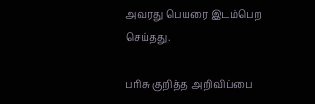அவரது பெயரை இடம்பெற செய்தது.

பரிசு குறித்த அறிவிப்பை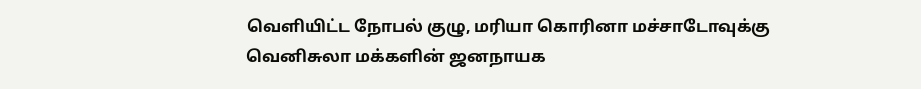வெளியிட்ட நோபல் குழு, மரியா கொரினா மச்சாடோவுக்கு வெனிசுலா மக்களின் ஜனநாயக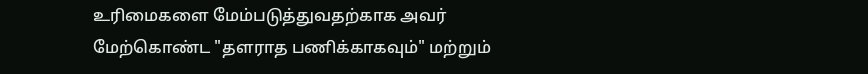உரிமைகளை மேம்படுத்துவதற்காக அவர் மேற்கொண்ட "தளராத பணிக்காகவும்" மற்றும்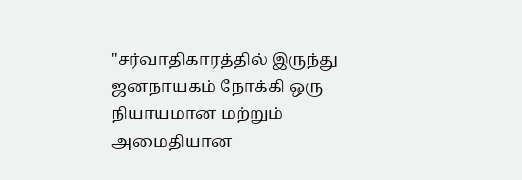"சர்வாதிகாரத்தில் இருந்து ஜனநாயகம் நோக்கி ஒரு நியாயமான மற்றும் அமைதியான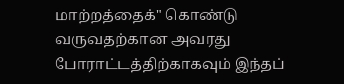மாற்றத்தைக்" கொண்டு வருவதற்கான அவரது போராட்டத்திற்காகவும் இந்தப்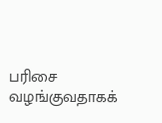பரிசை வழங்குவதாகக்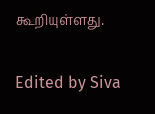கூறியுள்ளது.


Edited by Siva